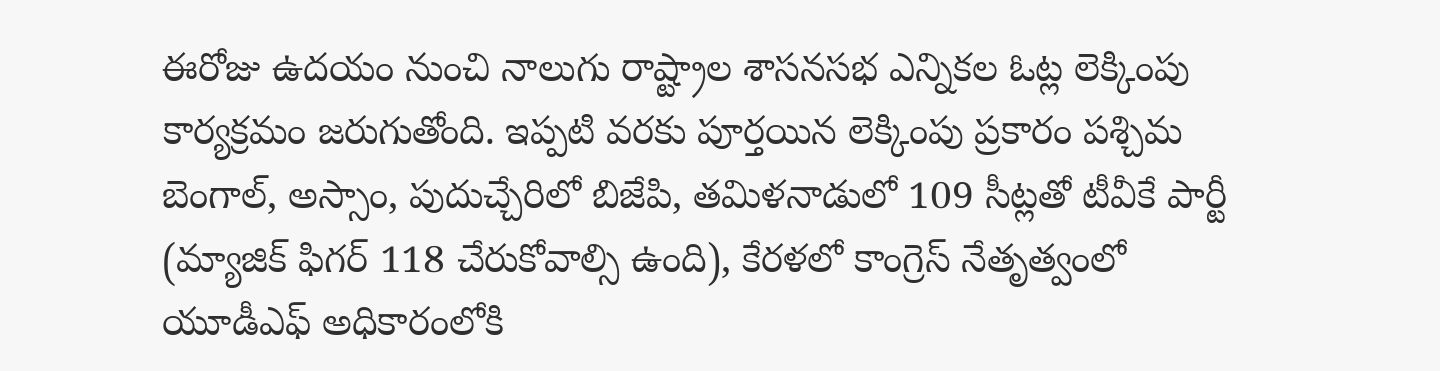ఈరోజు ఉదయం నుంచి నాలుగు రాష్ట్రాల శాసనసభ ఎన్నికల ఓట్ల లెక్కింపు కార్యక్రమం జరుగుతోంది. ఇప్పటి వరకు పూర్తయిన లెక్కింపు ప్రకారం పశ్చిమ బెంగాల్, అస్సాం, పుదుచ్చేరిలో బిజేపి, తమిళనాడులో 109 సీట్లతో టీవీకే పార్టీ (మ్యాజిక్ ఫిగర్ 118 చేరుకోవాల్సి ఉంది), కేరళలో కాంగ్రెస్ నేతృత్వంలో యూడీఎఫ్ అధికారంలోకి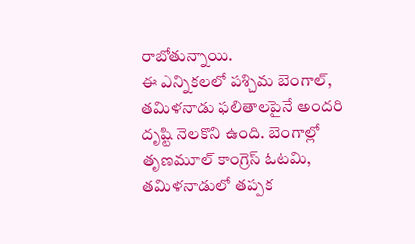రాబోతున్నాయి.
ఈ ఎన్నికలలో పశ్చిమ బెంగాల్, తమిళనాడు ఫలితాలపైనే అందరి దృష్టి నెలకొని ఉంది. బెంగాల్లో తృణమూల్ కాంగ్రెస్ ఓటమి, తమిళనాడులో తప్పక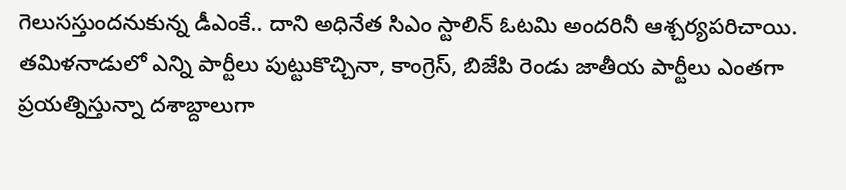గెలుసస్తుందనుకున్న డీఎంకే.. దాని అధినేత సిఎం స్టాలిన్ ఓటమి అందరినీ ఆశ్చర్యపరిచాయి.
తమిళనాడులో ఎన్ని పార్టీలు పుట్టుకొచ్చినా, కాంగ్రెస్, బిజేపి రెండు జాతీయ పార్టీలు ఎంతగా ప్రయత్నిస్తున్నా దశాబ్దాలుగా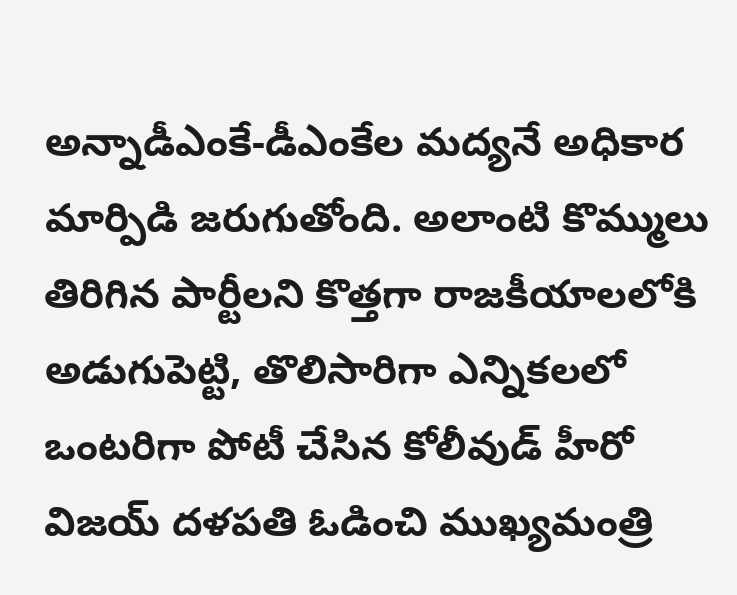అన్నాడీఎంకే-డీఎంకేల మద్యనే అధికార మార్పిడి జరుగుతోంది. అలాంటి కొమ్ములు తిరిగిన పార్టీలని కొత్తగా రాజకీయాలలోకి అడుగుపెట్టి, తొలిసారిగా ఎన్నికలలో ఒంటరిగా పోటీ చేసిన కోలీవుడ్ హీరో విజయ్ దళపతి ఓడించి ముఖ్యమంత్రి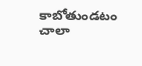కాబోతుండటం చాలా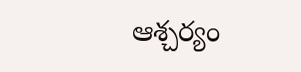ఆశ్చర్యం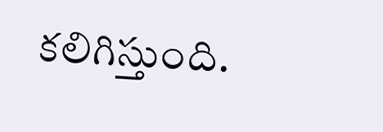కలిగిస్తుంది.